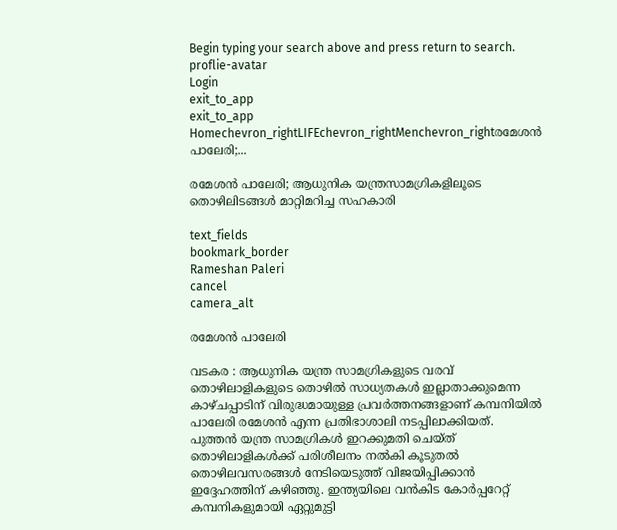Begin typing your search above and press return to search.
proflie-avatar
Login
exit_to_app
exit_to_app
Homechevron_rightLIFEchevron_rightMenchevron_rightരമേശൻ പാലേരി;...

രമേശൻ പാലേരി; ആധുനിക യന്ത്രസാമഗ്രികളിലൂടെ തൊഴിലിടങ്ങൾ മാറ്റിമറിച്ച സഹകാരി

text_fields
bookmark_border
Rameshan Paleri
cancel
camera_alt

രമേശൻ പാലേരി

വടകര : ആധുനിക യന്ത്ര സാമഗ്രികളുടെ വരവ് തൊഴിലാളികളുടെ തൊഴിൽ സാധ്യതകൾ ഇല്ലാതാക്കുമെന്ന കാഴ്ചപ്പാടിന് വിരുദ്ധമായുള്ള പ്രവർത്തനങ്ങളാണ് കമ്പനിയിൽ പാലേരി രമേശൻ എന്ന പ്രതിഭാശാലി നടപ്പിലാക്കിയത്. പുത്തൻ യന്ത്ര സാമഗ്രികൾ ഇറക്കുമതി ചെയ്ത് തൊഴിലാളികൾക്ക് പരിശീലനം നൽകി കൂടുതൽ തൊഴിലവസരങ്ങൾ നേടിയെടുത്ത് വിജയിപ്പിക്കാൻ ഇദ്ദേഹത്തിന് കഴിഞ്ഞു. ഇന്ത്യയിലെ വൻകിട കോർപ്പറേറ്റ് കമ്പനികളുമായി ഏറ്റുമുട്ടി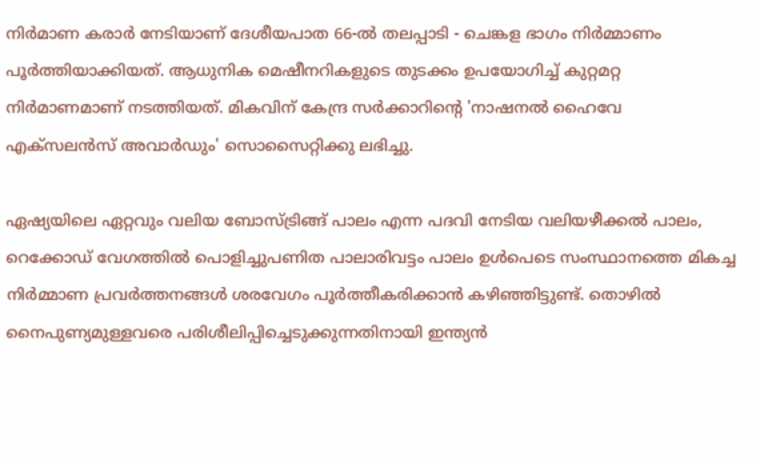നിർമാണ കരാർ നേടിയാണ് ദേശീയപാത 66-ൽ തലപ്പാടി - ചെങ്കള ഭാഗം നിർമ്മാണം പൂർത്തിയാക്കിയത്. ആധുനിക മെഷീനറികളുടെ തുടക്കം ഉപയോഗിച്ച് കുറ്റമറ്റ നിർമാണമാണ് നടത്തിയത്. മികവിന് കേന്ദ്ര സർക്കാറിന്‍റെ 'നാഷനൽ ഹൈവേ എക്സ‌ലൻസ് അവാർഡും' സൊസൈറ്റിക്കു ലഭിച്ചു.

ഏഷ്യയിലെ ഏറ്റവും വലിയ ബോസ്ട്രിങ്ങ് പാലം എന്ന പദവി നേടിയ വലിയഴീക്കൽ പാലം, റെക്കോഡ് വേഗത്തിൽ പൊളിച്ചുപണിത പാലാരിവട്ടം പാലം ഉൾപെടെ സംസ്ഥാനത്തെ മികച്ച നിർമ്മാണ പ്രവർത്തനങ്ങൾ ശരവേഗം പൂർത്തീകരിക്കാൻ കഴിഞ്ഞിട്ടുണ്ട്. തൊഴിൽ നൈപുണ്യമുള്ളവരെ പരിശീലിപ്പിച്ചെടുക്കുന്നതിനായി ഇന്ത്യൻ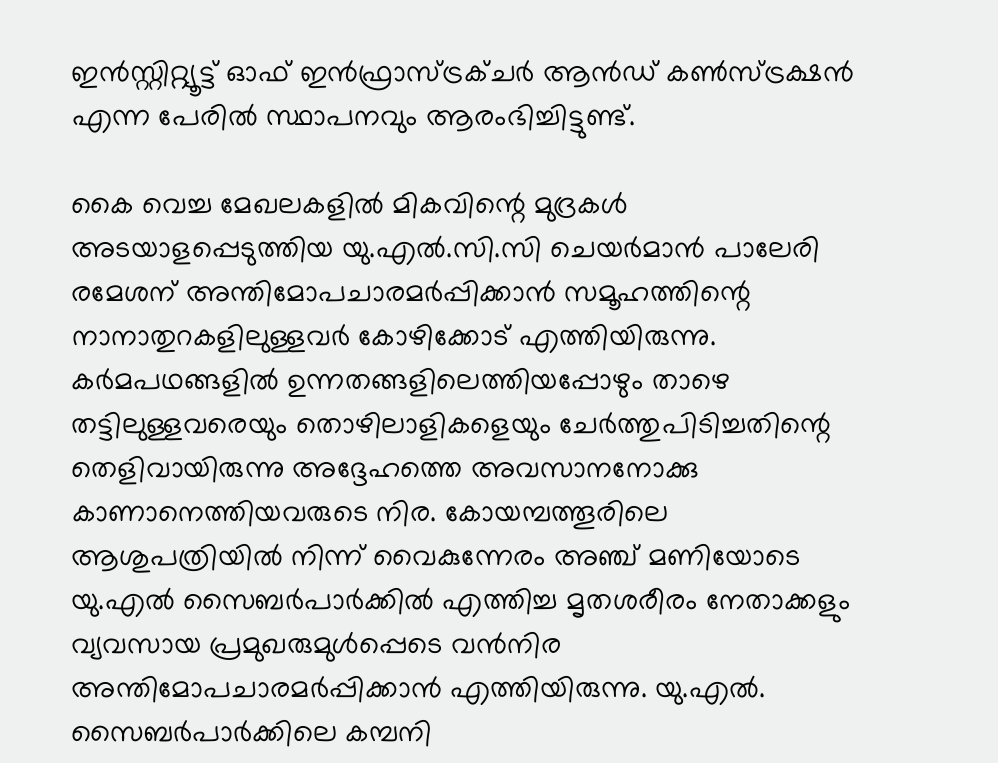ഇൻസ്റ്റിറ്റ്യൂട്ട് ഓഫ് ഇൻഫ്രാസ്ട്രക്ചർ ആൻഡ് കൺസ്ട്രക്ഷൻ എന്ന പേരിൽ സ്ഥാപനവും ആരംഭിച്ചിട്ടുണ്ട്.

കൈ വെച്ച മേഖലകളിൽ മികവിന്റെ മുദ്രകൾ അടയാളപ്പെടുത്തിയ യു.എൽ.സി.സി ചെയർമാൻ പാലേരി രമേശന് അന്തിമോപചാരമർപ്പിക്കാൻ സമൂഹത്തിന്റെ നാനാതുറകളിലുള്ളവർ കോഴിക്കോട് എത്തിയിരുന്നു. കർമപഥങ്ങളിൽ ഉന്നതങ്ങളിലെത്തിയപ്പോഴും താഴെ തട്ടിലുള്ളവരെയും തൊഴിലാളികളെയും ചേർത്തുപിടിച്ചതിന്റെ തെളിവായിരുന്നു അദ്ദേഹത്തെ അവസാനനോക്കു കാണാനെത്തിയവരുടെ നിര. കോയമ്പത്തൂരിലെ ആശുപത്രിയിൽ നിന്ന് വൈകുന്നേരം അഞ്ച് മണിയോടെ യു.എൽ സൈബർപാർക്കിൽ എത്തിച്ച മൃതശരീരം നേതാക്കളും വ്യവസായ പ്രമുഖരുമുൾപ്പെടെ വൻനിര അന്തിമോപചാരമർപ്പിക്കാൻ എത്തിയിരുന്നു. യു.എൽ. സൈബർപാർക്കിലെ കമ്പനി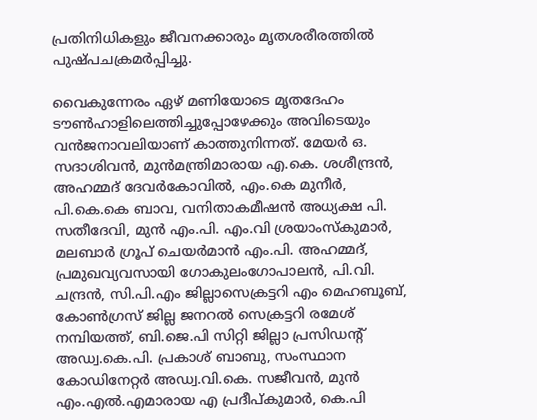പ്രതിനിധികളും ജീവനക്കാരും മൃതശരീരത്തിൽ പുഷ്പചക്രമർപ്പിച്ചു.

വൈകുന്നേരം ഏഴ് മണിയോടെ മൃതദേഹം ടൗൺഹാളിലെത്തിച്ചുപ്പോഴേക്കും അവിടെയും വൻജനാവലിയാണ് കാത്തുനിന്നത്. മേയർ ഒ. സദാശിവൻ, മുൻമന്ത്രിമാരായ എ.കെ. ശശീന്ദ്രൻ, അഹമ്മദ് ദേവർകോവിൽ, എം.കെ മുനീർ, പി.കെ.കെ ബാവ, വനിതാകമീഷൻ അധ്യക്ഷ പി. സതീദേവി, മുൻ എം.പി. എം.വി ശ്രയാംസ്കുമാർ, മലബാർ ഗ്രൂപ് ചെയർമാൻ എം.പി. അഹമ്മദ്, പ്രമുഖവ്യവസായി ഗോകുലംഗോപാലൻ, പി.വി. ചന്ദ്രൻ, സി.പി.എം ജില്ലാസെക്രട്ടറി എം മെഹബൂബ്‌, കോൺഗ്രസ് ജില്ല ജനറൽ സെക്രട്ടറി രമേശ് നമ്പിയത്ത്, ബി.ജെ.പി സിറ്റി ജില്ലാ പ്രസിഡന്റ് അഡ്വ.കെ.പി. പ്രകാശ് ബാബു, സംസ്ഥാന കോഡിനേറ്റർ അഡ്വ.വി.കെ. സജീവൻ, മുൻ എം.എൽ.എമാരായ എ പ്രദീപ്‌കുമാർ, കെ.പി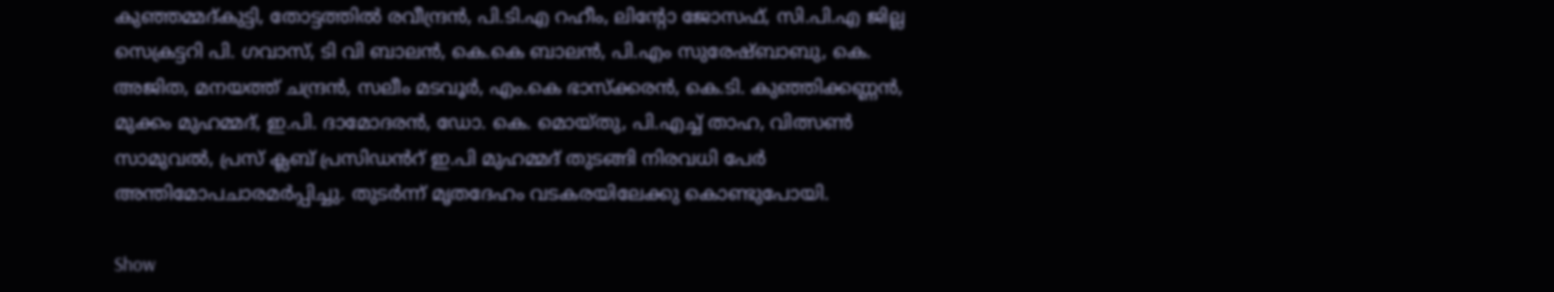കുഞ്ഞമ്മദ്‌കുട്ടി, തോട്ടത്തിൽ രവീന്ദ്രൻ, പി.ടി.എ റഹീം, ലിന്റോ ജോസഫ്‌, സി.പി.എ ജില്ല സെക്രട്ടറി പി. ഗവാസ്‌, ടി വി ബാലൻ, കെ.കെ ബാലൻ, പി.എം സുരേഷ്‌ബാബു, കെ. അജിത, മനയത്ത്‌ ചന്ദ്രൻ, സലീം മടവ‍ൂർ, എം.കെ ഭാസ്‌ക്കരൻ, കെ.ടി. കുഞ്ഞിക്കണ്ണൻ, മുക്കം മുഹമ്മദ്‌, ഇ.പി. ദാമോദരൻ, ഡോ. കെ. മൊയ്തു, പി.എച്ച് താഹ, വിത്സൺ സാമുവൽ, പ്രസ് ക്ലബ് പ്രസിഡൻറ് ഇ.പി മുഹമ്മദ് തുടങ്ങി നിരവധി പേർ അന്തിമോപചാരമർപ്പിച്ചു. തുടർന്ന് മൃതദേഹം വടകരയിലേക്കു കൊണ്ടുപോയി.

Show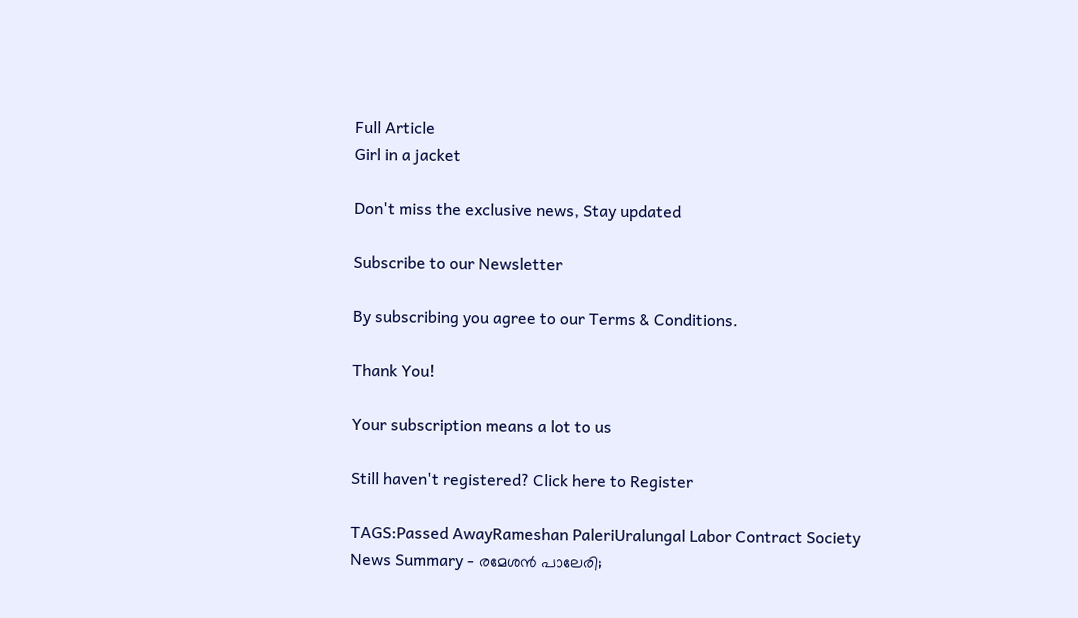Full Article
Girl in a jacket

Don't miss the exclusive news, Stay updated

Subscribe to our Newsletter

By subscribing you agree to our Terms & Conditions.

Thank You!

Your subscription means a lot to us

Still haven't registered? Click here to Register

TAGS:Passed AwayRameshan PaleriUralungal Labor Contract Society
News Summary - രമേശൻ പാലേരി;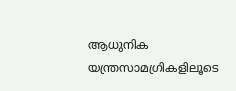ആധുനിക യന്ത്രസാമഗ്രികളിലൂടെ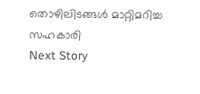തൊഴിലിടങ്ങൾ മാറ്റിമറിച്ച സഹകാരി
Next Story